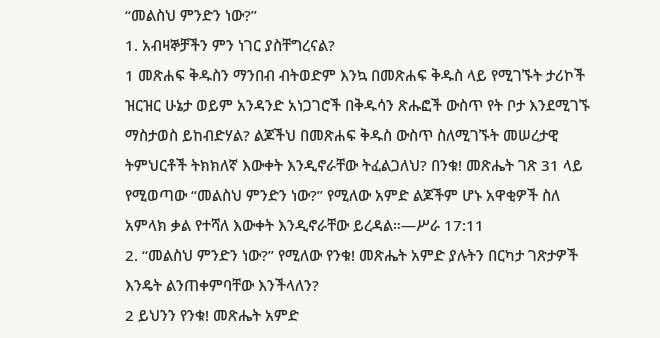“መልስህ ምንድን ነው?”
1. አብዛኞቻችን ምን ነገር ያስቸግረናል?
1 መጽሐፍ ቅዱስን ማንበብ ብትወድም እንኳ በመጽሐፍ ቅዱስ ላይ የሚገኙት ታሪኮች ዝርዝር ሁኔታ ወይም አንዳንድ አነጋገሮች በቅዱሳን ጽሑፎች ውስጥ የት ቦታ እንደሚገኙ ማስታወስ ይከብድሃል? ልጆችህ በመጽሐፍ ቅዱስ ውስጥ ስለሚገኙት መሠረታዊ ትምህርቶች ትክክለኛ እውቀት እንዲኖራቸው ትፈልጋለህ? በንቁ! መጽሔት ገጽ 31 ላይ የሚወጣው “መልስህ ምንድን ነው?” የሚለው አምድ ልጆችም ሆኑ አዋቂዎች ስለ አምላክ ቃል የተሻለ እውቀት እንዲኖራቸው ይረዳል።—ሥራ 17:11
2. “መልስህ ምንድን ነው?” የሚለው የንቁ! መጽሔት አምድ ያሉትን በርካታ ገጽታዎች እንዴት ልንጠቀምባቸው እንችላለን?
2 ይህንን የንቁ! መጽሔት አምድ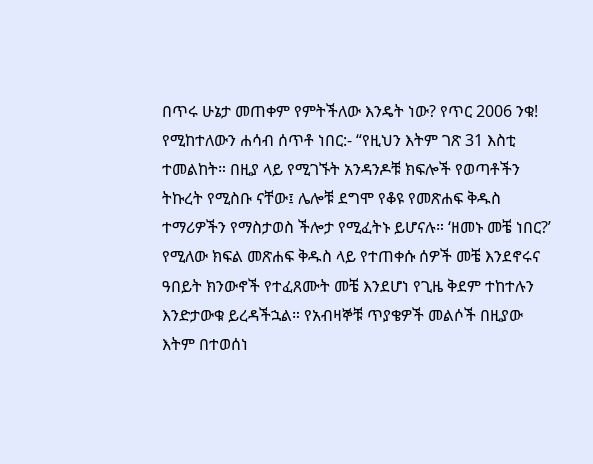በጥሩ ሁኔታ መጠቀም የምትችለው እንዴት ነው? የጥር 2006 ንቁ! የሚከተለውን ሐሳብ ሰጥቶ ነበር:- “የዚህን እትም ገጽ 31 እስቲ ተመልከት። በዚያ ላይ የሚገኙት አንዳንዶቹ ክፍሎች የወጣቶችን ትኩረት የሚስቡ ናቸው፤ ሌሎቹ ደግሞ የቆዩ የመጽሐፍ ቅዱስ ተማሪዎችን የማስታወስ ችሎታ የሚፈትኑ ይሆናሉ። ‘ዘመኑ መቼ ነበር?’ የሚለው ክፍል መጽሐፍ ቅዱስ ላይ የተጠቀሱ ሰዎች መቼ እንደኖሩና ዓበይት ክንውኖች የተፈጸሙት መቼ እንደሆነ የጊዜ ቅደም ተከተሉን እንድታውቁ ይረዳችኋል። የአብዛኞቹ ጥያቄዎች መልሶች በዚያው እትም በተወሰነ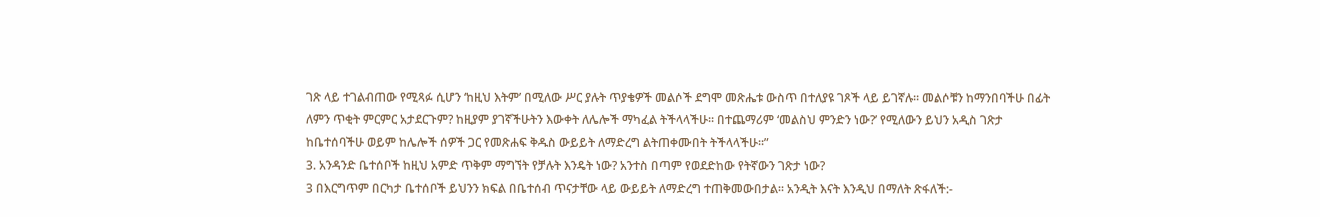ገጽ ላይ ተገልብጠው የሚጻፉ ሲሆን ‘ከዚህ እትም’ በሚለው ሥር ያሉት ጥያቄዎች መልሶች ደግሞ መጽሔቱ ውስጥ በተለያዩ ገጾች ላይ ይገኛሉ። መልሶቹን ከማንበባችሁ በፊት ለምን ጥቂት ምርምር አታደርጉም? ከዚያም ያገኛችሁትን እውቀት ለሌሎች ማካፈል ትችላላችሁ። በተጨማሪም ‘መልስህ ምንድን ነው?’ የሚለውን ይህን አዲስ ገጽታ ከቤተሰባችሁ ወይም ከሌሎች ሰዎች ጋር የመጽሐፍ ቅዱስ ውይይት ለማድረግ ልትጠቀሙበት ትችላላችሁ።”
3. አንዳንድ ቤተሰቦች ከዚህ አምድ ጥቅም ማግኘት የቻሉት እንዴት ነው? አንተስ በጣም የወደድከው የትኛውን ገጽታ ነው?
3 በእርግጥም በርካታ ቤተሰቦች ይህንን ክፍል በቤተሰብ ጥናታቸው ላይ ውይይት ለማድረግ ተጠቅመውበታል። አንዲት እናት እንዲህ በማለት ጽፋለች:-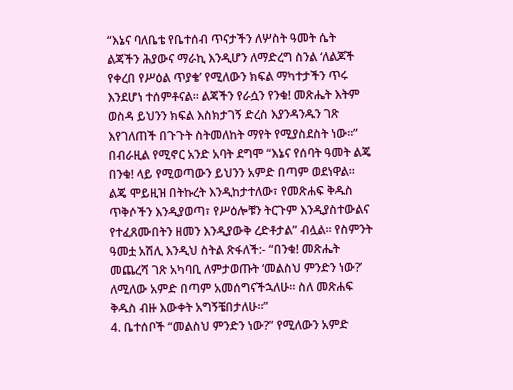“እኔና ባለቤቴ የቤተሰብ ጥናታችን ለሦስት ዓመት ሴት ልጃችን ሕያውና ማራኪ እንዲሆን ለማድረግ ስንል ‘ለልጆች የቀረበ የሥዕል ጥያቄ’ የሚለውን ክፍል ማካተታችን ጥሩ እንደሆነ ተሰምቶናል። ልጃችን የራሷን የንቁ! መጽሔት እትም ወስዳ ይህንን ክፍል እስክታገኝ ድረስ እያንዳንዱን ገጽ እየገለጠች በጉጉት ስትመለከት ማየት የሚያስደስት ነው።” በብራዚል የሚኖር አንድ አባት ደግሞ “እኔና የሰባት ዓመት ልጄ በንቁ! ላይ የሚወጣውን ይህንን አምድ በጣም ወደነዋል። ልጄ ሞይዚዝ በትኩረት እንዲከታተለው፣ የመጽሐፍ ቅዱስ ጥቅሶችን እንዲያወጣ፣ የሥዕሎቹን ትርጉም እንዲያስተውልና የተፈጸሙበትን ዘመን እንዲያውቅ ረድቶታል” ብሏል። የስምንት ዓመቷ አሽሊ እንዲህ ስትል ጽፋለች:- “በንቁ! መጽሔት መጨረሻ ገጽ አካባቢ ለምታወጡት ‘መልስህ ምንድን ነው?’ ለሚለው አምድ በጣም አመሰግናችኋለሁ። ስለ መጽሐፍ ቅዱስ ብዙ እውቀት አግኝቼበታለሁ።”
4. ቤተሰቦች “መልስህ ምንድን ነው?” የሚለውን አምድ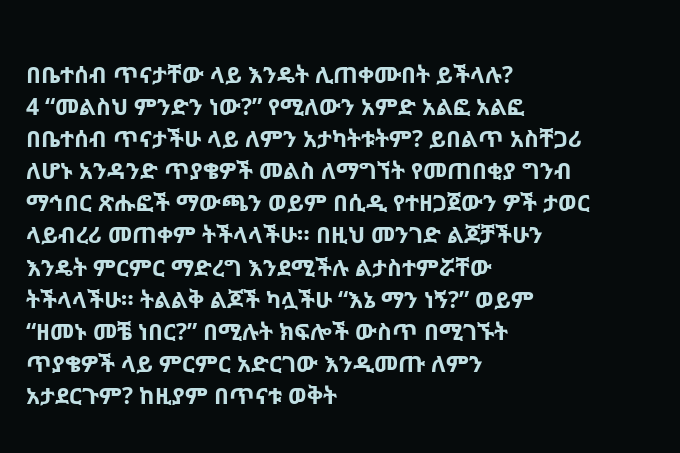በቤተሰብ ጥናታቸው ላይ እንዴት ሊጠቀሙበት ይችላሉ?
4 “መልስህ ምንድን ነው?” የሚለውን አምድ አልፎ አልፎ በቤተሰብ ጥናታችሁ ላይ ለምን አታካትቱትም? ይበልጥ አስቸጋሪ ለሆኑ አንዳንድ ጥያቄዎች መልስ ለማግኘት የመጠበቂያ ግንብ ማኅበር ጽሑፎች ማውጫን ወይም በሲዲ የተዘጋጀውን ዎች ታወር ላይብረሪ መጠቀም ትችላላችሁ። በዚህ መንገድ ልጆቻችሁን እንዴት ምርምር ማድረግ እንደሚችሉ ልታስተምሯቸው ትችላላችሁ። ትልልቅ ልጆች ካሏችሁ “እኔ ማን ነኝ?” ወይም “ዘመኑ መቼ ነበር?” በሚሉት ክፍሎች ውስጥ በሚገኙት ጥያቄዎች ላይ ምርምር አድርገው እንዲመጡ ለምን አታደርጉም? ከዚያም በጥናቱ ወቅት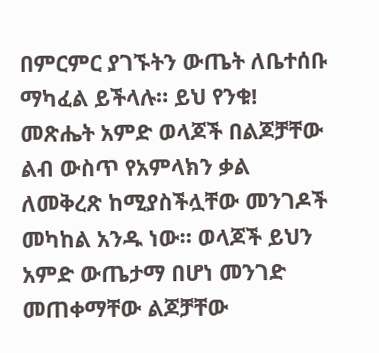በምርምር ያገኙትን ውጤት ለቤተሰቡ ማካፈል ይችላሉ። ይህ የንቁ! መጽሔት አምድ ወላጆች በልጆቻቸው ልብ ውስጥ የአምላክን ቃል ለመቅረጽ ከሚያስችሏቸው መንገዶች መካከል አንዱ ነው። ወላጆች ይህን አምድ ውጤታማ በሆነ መንገድ መጠቀማቸው ልጆቻቸው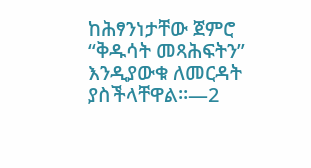ከሕፃንነታቸው ጀምሮ “ቅዱሳት መጻሕፍትን” እንዲያውቁ ለመርዳት ያስችላቸዋል።—2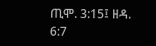ጢሞ. 3:15፤ ዘዳ. 6:7